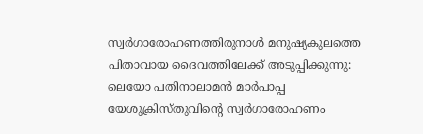സ്വർഗാരോഹണത്തിരുനാൾ മനുഷ്യകുലത്തെ പിതാവായ ദൈവത്തിലേക്ക് അടുപ്പിക്കുന്നു: ലെയോ പതിനാലാമൻ മാർപാപ്പ
യേശുക്രിസ്തുവിന്റെ സ്വർഗാരോഹണം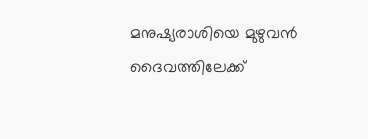മനുഷ്യരാശിയെ മുഴുവൻ ദൈവത്തിലേക്ക്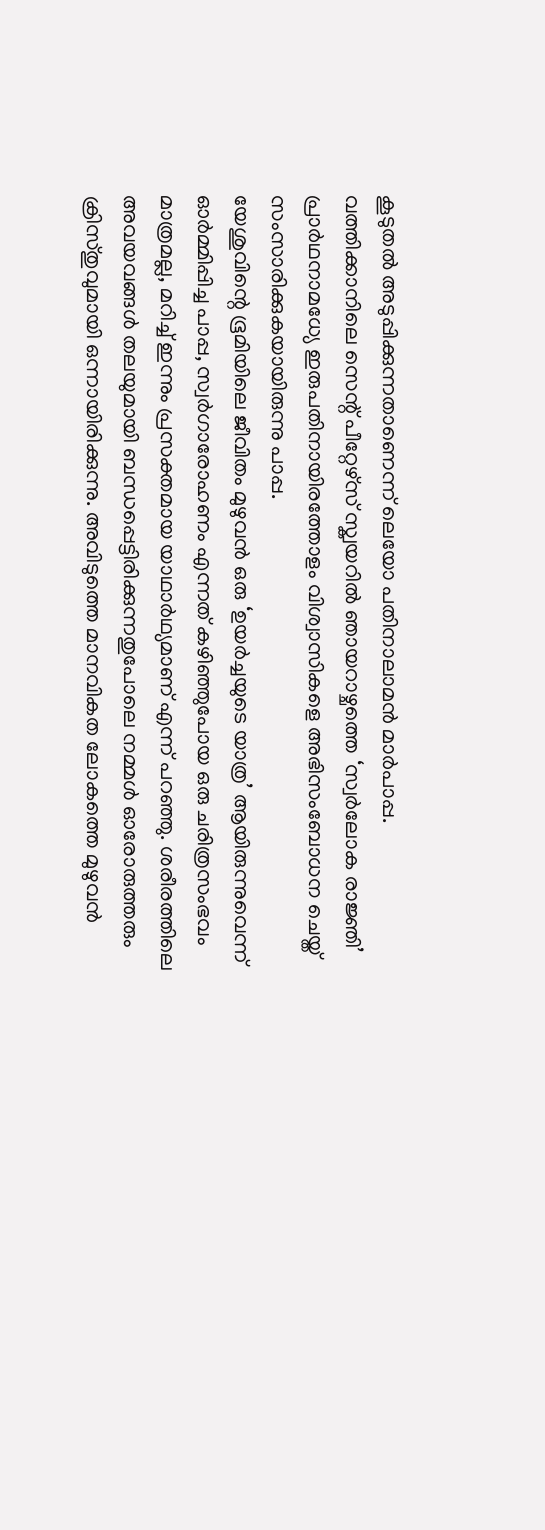കൂടുതൽ അടുപ്പിക്കുന്നതാണെന്ന് ലെയോ പതിനാലാമൻ മാർപാപ്പ. വത്തിക്കാനിലെ സെന്റ് പീറ്റേഴ്സ് സ്ക്വയറിൽ ഞായറാഴ്ചത്തെ ‘സ്വർലോക രാജ്ഞി’ പ്രാർഥനാമധ്യേ ഇരുപതിനായിരത്തോളം വിശ്വാസികളെ അഭിസംബോധന ചെയ്ത് സംസാരിക്കുകയായിരുന്നു പാപ്പ.
യേശുവിന്റെ ഭൂമിയിലെ ജീവിതം മുഴുവൻ ഒരു ‘ഉയർച്ചയുടെ യാത്ര’ ആയിരുന്നുവെന്ന് ഓർമ്മിപ്പിച്ച പാപ്പ, സ്വർഗാരോഹണം എന്നത് കഴിഞ്ഞുപോയ ഒരു ചരിത്രസംഭവം മാത്രമല്ല, മറിച്ച് ഇന്നും പ്രസക്തമായ യാഥാർഥ്യമാണ് എന്ന് പറഞ്ഞു. ശരീരത്തിലെ അവയവങ്ങൾ തലയുമായി ബന്ധപ്പെട്ടിരിക്കുന്നതുപോലെ നമ്മൾ ഓരോരുത്തരും ക്രിസ്തുവുമായി ഒന്നായിരിക്കുന്നു. അവിടുത്തെ മാനവികത ലോകത്തെ മുഴുവൻ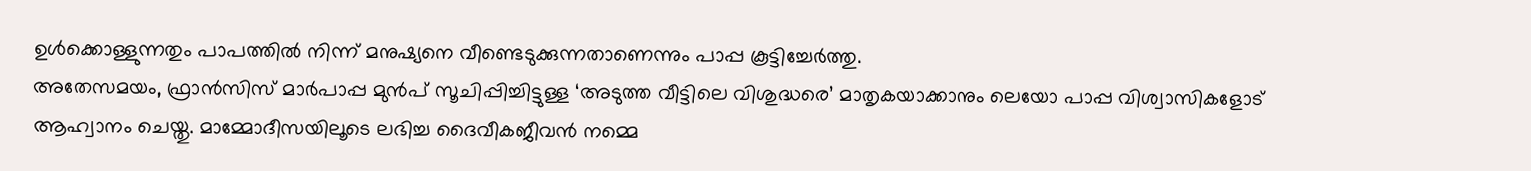ഉൾക്കൊള്ളുന്നതും പാപത്തിൽ നിന്ന് മനുഷ്യനെ വീണ്ടെടുക്കുന്നതാണെന്നും പാപ്പ കൂട്ടിച്ചേർത്തു.
അതേസമയം, ഫ്രാൻസിസ് മാർപാപ്പ മുൻപ് സൂചിപ്പിച്ചിട്ടുള്ള ‘അടുത്ത വീട്ടിലെ വിശുദ്ധരെ’ മാതൃകയാക്കാനും ലെയോ പാപ്പ വിശ്വാസികളോട് ആഹ്വാനം ചെയ്തു. മാമ്മോദീസയിലൂടെ ലഭിച്ച ദൈവീകജീവൻ നമ്മെ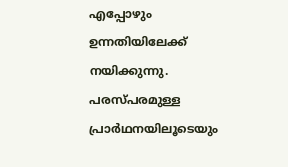എപ്പോഴും ഉന്നതിയിലേക്ക് നയിക്കുന്നു. പരസ്പരമുള്ള പ്രാർഥനയിലൂടെയും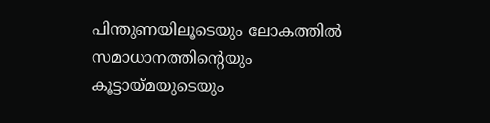പിന്തുണയിലൂടെയും ലോകത്തിൽ സമാധാനത്തിന്റെയും കൂട്ടായ്മയുടെയും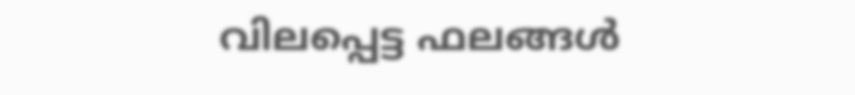വിലപ്പെട്ട ഫലങ്ങൾ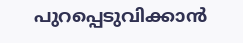പുറപ്പെടുവിക്കാൻ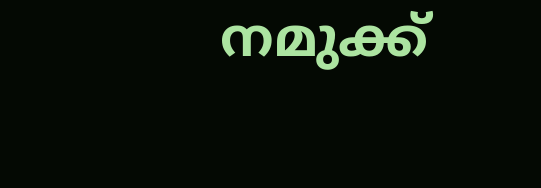നമുക്ക്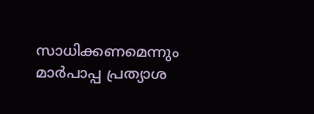സാധിക്കണമെന്നും മാർപാപ്പ പ്രത്യാശ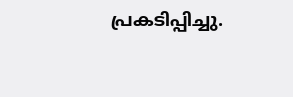പ്രകടിപ്പിച്ചു.